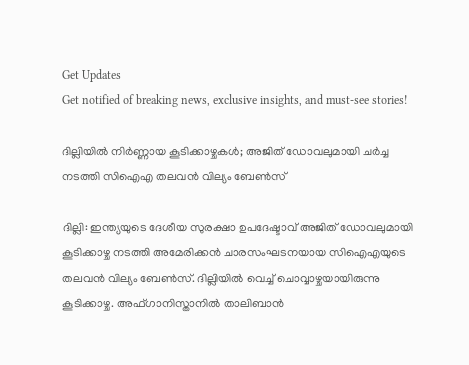Get Updates
Get notified of breaking news, exclusive insights, and must-see stories!

ദില്ലിയില്‍ നിര്‍ണ്ണായ കൂടിക്കാഴ്ചകള്‍; അജിത് ഡോവലുമായി ചര്‍ച്ച നടത്തി സിഐഎ തലവന്‍ വില്യം ബേണ്‍സ്

ദില്ലി: ഇന്ത്യയുടെ ദേശീയ സുരക്ഷാ ഉപദേഷ്ടാവ് അജിത് ഡോവലുമായി കൂടിക്കാഴ്ച നടത്തി അമേരിക്കന്‍ ചാരസംഘടനയായ സിഐഎയുടെ തലവൻ വില്യം ബേണ്‍സ്. ദില്ലിയില്‍ വെച്ച് ചൊവ്വാഴ്ചയായിരുന്നു കൂടിക്കാഴ്ച. അഫ്ഗാനിസ്താനില്‍ താലിബാന്‍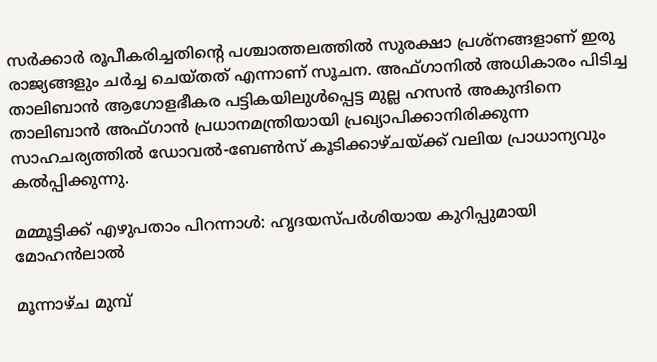സര്‍ക്കാര്‍ രൂപീകരിച്ചതിന്റെ പശ്ചാത്തലത്തില്‍ സുരക്ഷാ പ്രശ്‌നങ്ങളാണ് ഇരു രാജ്യങ്ങളും ചര്‍ച്ച ചെയ്തത് എന്നാണ് സൂചന. അഫ്ഗാനില്‍ അധികാരം പിടിച്ച താലിബാന്‍ ആഗോളഭീകര പട്ടികയിലുള്‍പ്പെട്ട മുല്ല ഹസന്‍ അകുന്ദിനെ താലിബാൻ അഫ്ഗാൻ പ്രധാനമന്ത്രിയായി പ്രഖ്യാപിക്കാനിരിക്കുന്ന സാഹചര്യത്തില്‍ ഡോവല്‍-ബേണ്‍സ് കൂടിക്കാഴ്ചയ്ക്ക് വലിയ പ്രാധാന്യവും കല്‍പ്പിക്കുന്നു.

മമ്മൂട്ടിക്ക് എഴുപതാം പിറന്നാള്‍: ഹൃദയസ്പര്‍ശിയായ കുറിപ്പുമായി മോഹന്‍ലാല്‍

മൂന്നാഴ്ച മുമ്പ്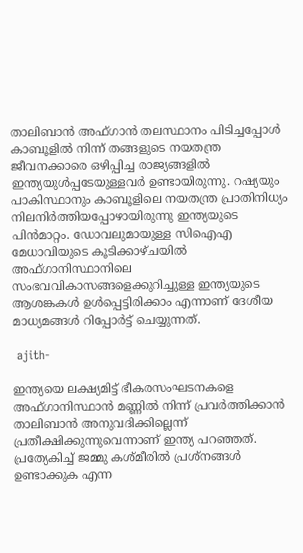താലിബാൻ അഫ്ഗാൻ തലസ്ഥാനം പിടിച്ചപ്പോൾ കാബൂളിൽ നിന്ന് തങ്ങളുടെ നയതന്ത്ര ജീവനക്കാരെ ഒഴിപ്പിച്ച രാജ്യങ്ങളിൽ ഇന്ത്യയുള്‍പ്പടേയുള്ളവര്‍ ഉണ്ടായിരുന്നു. റഷ്യയും പാകിസ്ഥാനും കാബൂളിലെ നയതന്ത്ര പ്രാതിനിധ്യം നിലനിര്‍ത്തിയപ്പോഴായിരുന്നു ഇന്ത്യയുടെ പിന്‍മാറ്റം. ഡോവലുമായുള്ള സി‌ഐ‌എ മേധാവിയുടെ കൂടിക്കാഴ്ചയിൽ അഫ്ഗാനിസ്ഥാനിലെ സംഭവവികാസങ്ങളെക്കുറിച്ചുള്ള ഇന്ത്യയുടെ ആശങ്കകൾ ഉൾപ്പെട്ടിരിക്കാം എന്നാണ് ദേശീയ മാധ്യമങ്ങള്‍ റിപ്പോര്‍ട്ട് ചെയ്യുന്നത്.

 ajith-

ഇന്ത്യയെ ലക്ഷ്യമിട്ട് ഭീകരസംഘടനകളെ അഫ്ഗാനിസ്ഥാന്‍ മണ്ണിൽ നിന്ന് പ്രവർത്തിക്കാൻ താലിബാന്‍ അനുവദിക്കില്ലെന്ന് പ്രതീക്ഷിക്കുന്നുവെന്നാണ് ഇന്ത്യ പറഞ്ഞത്. പ്രത്യേകിച്ച് ജമ്മു കശ്മീരിൽ പ്രശ്നങ്ങൾ ഉണ്ടാക്കുക എന്ന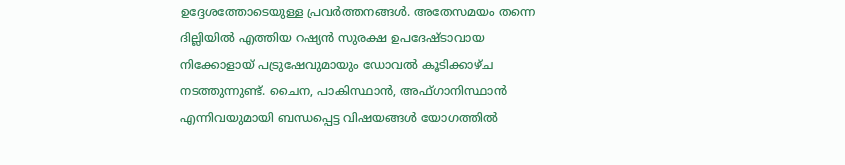ഉദ്ദേശത്തോടെയുള്ള പ്രവര്‍ത്തനങ്ങള്‍. അതേസമയം തന്നെ ദില്ലിയില്‍ എത്തിയ റഷ്യന്‍ സുരക്ഷ ഉപദേഷ്ടാവായ നിക്കോളായ് പട്രുഷേവുമായും ഡോവല്‍ കൂടിക്കാഴ്ച നടത്തുന്നുണ്ട്. ചൈന, പാകിസ്ഥാൻ, അഫ്ഗാനിസ്ഥാൻ എന്നിവയുമായി ബന്ധപ്പെട്ട വിഷയങ്ങൾ യോഗത്തിൽ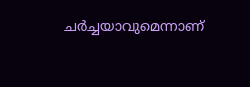ചര്‍ച്ചയാവുമെന്നാണ്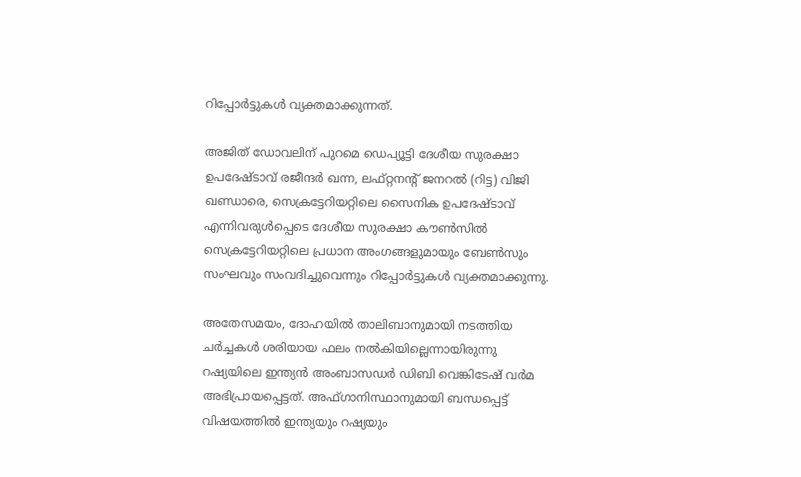റിപ്പോര്‍ട്ടുകള്‍ വ്യക്തമാക്കുന്നത്.

അജിത് ഡോവലിന് പുറമെ ഡെപ്യൂട്ടി ദേശീയ സുരക്ഷാ ഉപദേഷ്ടാവ് രജീന്ദർ ഖന്ന, ലഫ്റ്റനന്റ് ജനറൽ (റിട്ട) വിജി ഖണ്ഡാരെ, സെക്രട്ടേറിയറ്റിലെ സൈനിക ഉപദേഷ്ടാവ് എന്നിവരുൾപ്പെടെ ദേശീയ സുരക്ഷാ കൗൺസിൽ സെക്രട്ടേറിയറ്റിലെ പ്രധാന അംഗങ്ങളുമായും ബേൺസും സംഘവും സംവദിച്ചുവെന്നും റിപ്പോര്‍ട്ടുകള്‍ വ്യക്തമാക്കുന്നു.

അതേസമയം, ദോഹയിൽ താലിബാനുമായി നടത്തിയ ചർച്ചകൾ ശരിയായ ഫലം നൽകിയില്ലെന്നായിരുന്നു റഷ്യയിലെ ഇന്ത്യൻ അംബാസഡർ ഡിബി വെങ്കിടേഷ് വർമ അഭിപ്രായപ്പെട്ടത്. അഫ്ഗാനിസ്ഥാനുമായി ബന്ധപ്പെട്ട് വിഷയത്തില്‍ ഇന്ത്യയും റഷ്യയും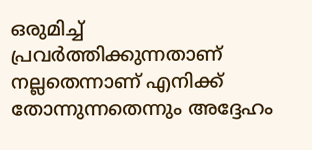ഒരുമിച്ച് പ്രവർത്തിക്കുന്നതാണ് നല്ലതെന്നാണ് എനിക്ക് തോന്നുന്നതെന്നും അദ്ദേഹം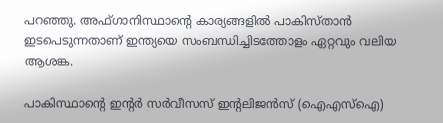പറഞ്ഞു. അഫ്ഗാനിസ്ഥാന്റെ കാര്യങ്ങളിൽ പാകിസ്താൻ ഇടപെടുന്നതാണ് ഇന്ത്യയെ സംബന്ധിച്ചിടത്തോളം ഏറ്റവും വലിയ ആശങ്ക.

പാകിസ്ഥാന്‍റെ ഇന്റർ സർവീസസ് ഇന്റലിജൻസ് (ഐഎസ്ഐ)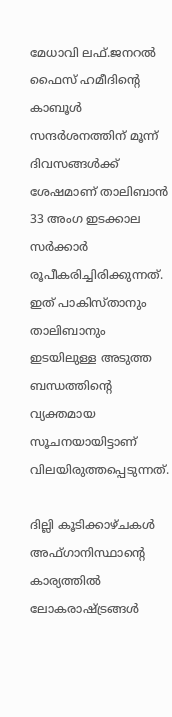മേധാവി ലഫ്.ജനറൽ ഫൈസ് ഹമീദിന്റെ കാബൂൾ സന്ദർശനത്തിന് മൂന്ന് ദിവസങ്ങൾക്ക് ശേഷമാണ് താലിബാൻ 33 അംഗ ഇടക്കാല സര്‍ക്കാര്‍ രൂപീകരിച്ചിരിക്കുന്നത്. ഇത് പാകിസ്താനും താലിബാനും ഇടയിലുള്ള അടുത്ത ബന്ധത്തിന്റെ വ്യക്തമായ സൂചനയായിട്ടാണ് വിലയിരുത്തപ്പെടുന്നത്.

ദില്ലി കൂടിക്കാഴ്ചകൾ അഫ്ഗാനിസ്ഥാന്‍റെ കാര്യത്തില്‍ ലോകരാഷ്ട്രങ്ങള്‍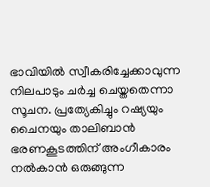ഭാവിയില്‍ സ്വീകരിച്ചേക്കാവുന്ന നിലപാടും ചര്‍ച്ച ചെയ്തതെന്നാ സൂചന. പ്രത്യേകിച്ചും റഷ്യയും ചൈനയും താലിബാൻ ഭരണകൂടത്തിന് അംഗീകാരം നല്‍കാന്‍ ഒരുങ്ങുന്ന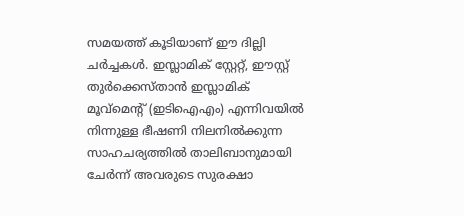സമയത്ത് കൂടിയാണ് ഈ ദില്ലി ചര്‍ച്ചകള്‍. ഇസ്ലാമിക് സ്റ്റേറ്റ്, ഈസ്റ്റ് തുർക്കെസ്താൻ ഇസ്ലാമിക് മൂവ്മെന്റ് (ഇടിഐഎം) എന്നിവയിൽ നിന്നുള്ള ഭീഷണി നിലനില്‍ക്കുന്ന സാഹചര്യത്തില്‍ താലിബാനുമായി ചേർന്ന് അവരുടെ സുരക്ഷാ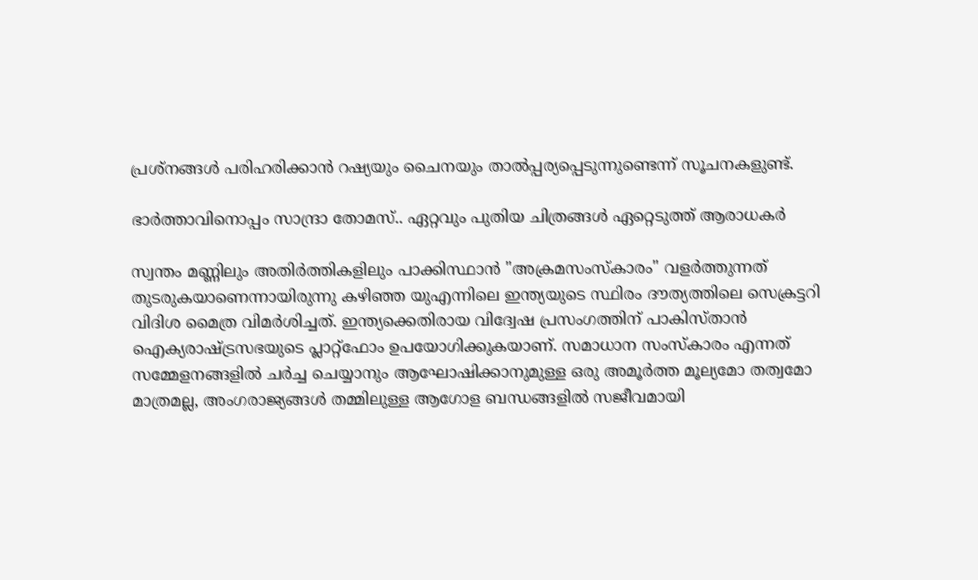പ്രശ്നങ്ങൾ പരിഹരിക്കാൻ റഷ്യയും ചൈനയും താൽപ്പര്യപ്പെടുന്നുണ്ടെന്ന് സൂചനകളുണ്ട്.

ഭാർത്താവിനൊപ്പം സാന്ദ്രാ തോമസ്.. ഏറ്റവും പുതിയ ചിത്രങ്ങൾ ഏറ്റെടുത്ത് ആരാധകർ

സ്വന്തം മണ്ണിലും അതിർത്തികളിലും പാക്കിസ്ഥാൻ "അക്രമസംസ്കാരം" വളർത്തുന്നത് തുടരുകയാണെന്നായിരുന്നു കഴിഞ്ഞ യുഎന്നിലെ ഇന്ത്യയുടെ സ്ഥിരം ദൗത്യത്തിലെ സെക്രട്ടറി വിദിശ മൈത്ര വിമര്‍ശിച്ചത്. ഇന്ത്യക്കെതിരായ വിദ്വേഷ പ്രസംഗത്തിന് പാകിസ്താന്‍ ഐക്യരാഷ്ട്രസഭയുടെ പ്ലാറ്റ്ഫോം ഉപയോഗിക്കുകയാണ്. സമാധാന സംസ്കാരം എന്നത് സമ്മേളനങ്ങളിൽ ചർച്ച ചെയ്യാനും ആഘോഷിക്കാനുമുള്ള ഒരു അമൂർത്ത മൂല്യമോ തത്വമോ മാത്രമല്ല, അംഗരാജ്യങ്ങൾ തമ്മിലുള്ള ആഗോള ബന്ധങ്ങളിൽ സജീവമായി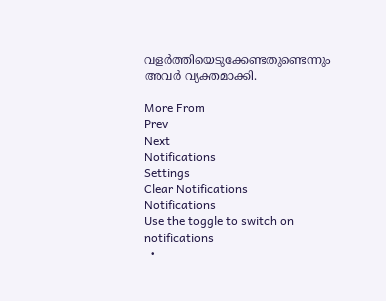വളർത്തിയെടുക്കേണ്ടതുണ്ടെന്നും അവര്‍ വ്യക്തമാക്കി.

More From
Prev
Next
Notifications
Settings
Clear Notifications
Notifications
Use the toggle to switch on notifications
  •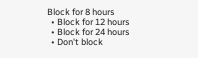Block for 8 hours
  • Block for 12 hours
  • Block for 24 hours
  • Don't block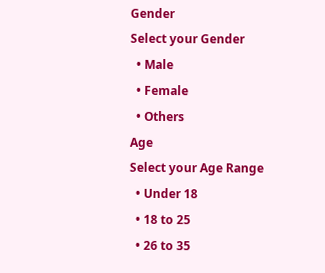Gender
Select your Gender
  • Male
  • Female
  • Others
Age
Select your Age Range
  • Under 18
  • 18 to 25
  • 26 to 35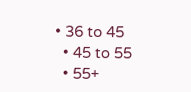• 36 to 45
  • 45 to 55
  • 55+